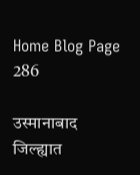Home Blog Page 286

उस्मानाबाद जिल्ह्यात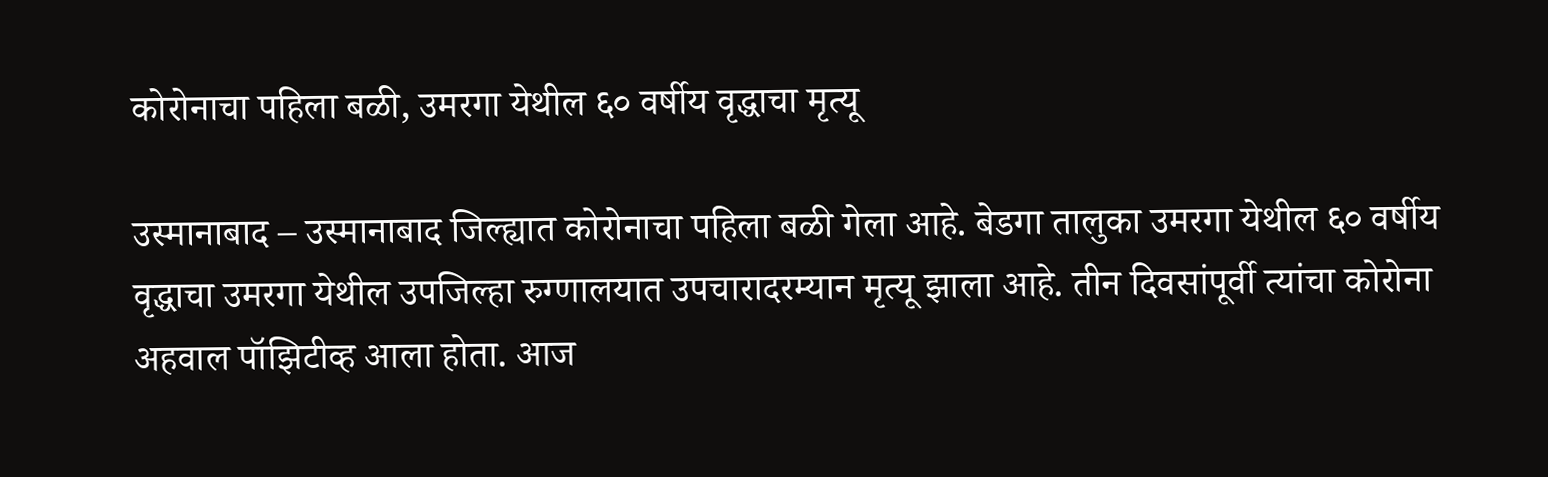कोरोनाचा पहिला बळी, उमरगा येथील ६० वर्षीय वृद्धाचा मृत्यू

उस्मानाबाद – उस्मानाबाद जिल्ह्यात कोरोनाचा पहिला बळी गेला आहे. बेडगा तालुका उमरगा येथील ६० वर्षीय वृद्धाचा उमरगा येथील उपजिल्हा रुग्णालयात उपचारादरम्यान मृत्यू झाला आहे. तीन दिवसांपूर्वी त्यांचा कोरोना अहवाल पॉझिटीव्ह आला होता. आज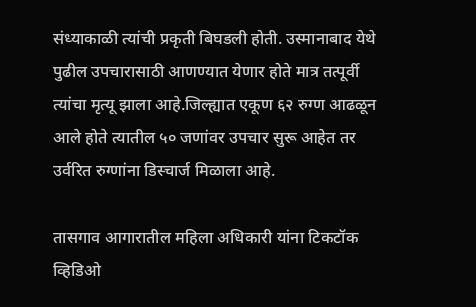संध्याकाळी त्यांची प्रकृती बिघडली होती. उस्मानाबाद येथे पुढील उपचारासाठी आणण्यात येणार होते मात्र तत्पूर्वी त्यांचा मृत्यू झाला आहे.जिल्ह्यात एकूण ६२ रुग्ण आढळून आले होते त्यातील ५० जणांवर उपचार सुरू आहेत तर उर्वरित रुग्णांना डिस्चार्ज मिळाला आहे.

तासगाव आगारातील महिला अधिकारी यांना टिकटॉक व्हिडिओ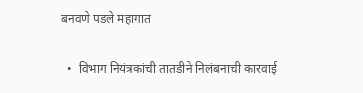बनवणे पडले महागात

  •  विभाग नियंत्रकांची तातडीने निलंबनाची कारवाई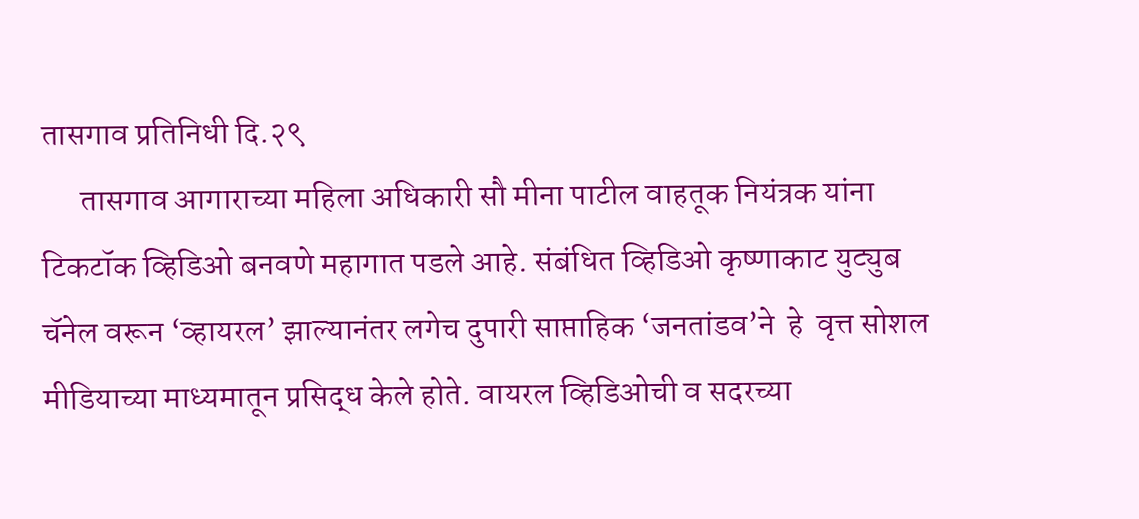तासगाव प्रतिनिधी दि.२९
      तासगाव आगाराच्या महिला अधिकारी सौ मीना पाटील वाहतूक नियंत्रक यांना  टिकटॉक व्हिडिओ बनवणे महागात पडले आहे. संबंधित व्हिडिओ कृष्णाकाट युट्युब चॅनेल वरून ‘व्हायरल’ झाल्यानंतर लगेच दुपारी साप्ताहिक ‘जनतांडव’ने  हे  वृत्त सोशल मीडियाच्या माध्यमातून प्रसिद्ध केले होते. वायरल व्हिडिओची व सदरच्या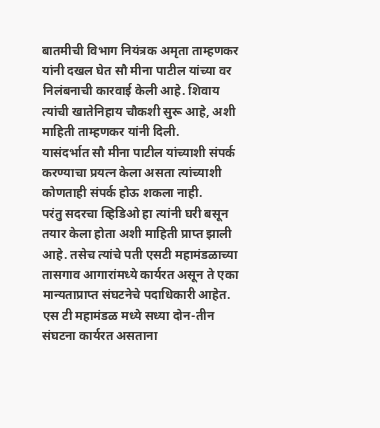बातमीची विभाग नियंत्रक अमृता ताम्हणकर यांनी दखल घेत सौ मीना पाटील यांच्या वर निलंबनाची कारवाई केली आहे. शिवाय त्यांची खातेनिहाय चौकशी सुरू आहे, अशी माहिती ताम्हणकर यांनी दिली.
यासंदर्भात सौ मीना पाटील यांच्याशी संपर्क करण्याचा प्रयत्न केला असता त्यांच्याशी कोणताही संपर्क होऊ शकला नाही.
परंतु सदरचा व्हिडिओ हा त्यांनी घरी बसून तयार केला होता अशी माहिती प्राप्त झाली आहे. तसेच त्यांचे पती एसटी महामंडळाच्या तासगाव आगारांमध्ये कार्यरत असून ते एका मान्यताप्राप्त संघटनेचे पदाधिकारी आहेत. एस टी महामंडळ मध्ये सध्या दोन-तीन संघटना कार्यरत असताना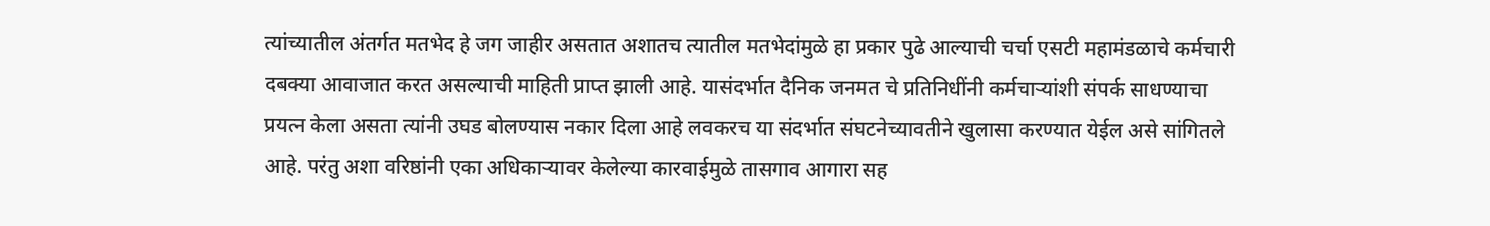त्यांच्यातील अंतर्गत मतभेद हे जग जाहीर असतात अशातच त्यातील मतभेदांमुळे हा प्रकार पुढे आल्याची चर्चा एसटी महामंडळाचे कर्मचारी दबक्या आवाजात करत असल्याची माहिती प्राप्त झाली आहे. यासंदर्भात दैनिक जनमत चे प्रतिनिधींनी कर्मचाऱ्यांशी संपर्क साधण्याचा प्रयत्न केला असता त्यांनी उघड बोलण्यास नकार दिला आहे लवकरच या संदर्भात संघटनेच्यावतीने खुलासा करण्यात येईल असे सांगितले आहे. परंतु अशा वरिष्ठांनी एका अधिकाऱ्यावर केलेल्या कारवाईमुळे तासगाव आगारा सह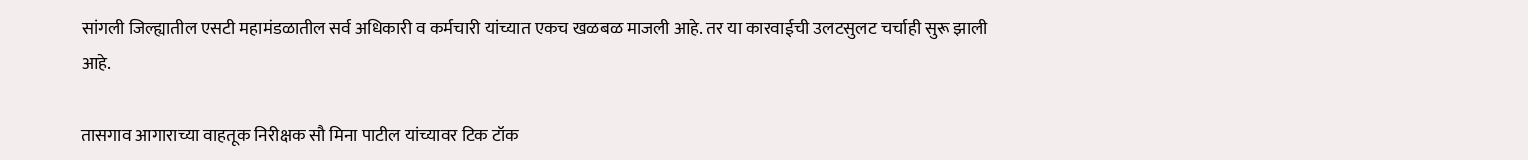सांगली जिल्ह्यातील एसटी महामंडळातील सर्व अधिकारी व कर्मचारी यांच्यात एकच खळबळ माजली आहे. तर या कारवाईची उलटसुलट चर्चाही सुरू झाली आहे.

तासगाव आगाराच्या वाहतूक निरीक्षक सौ मिना पाटील यांच्यावर टिक टॉक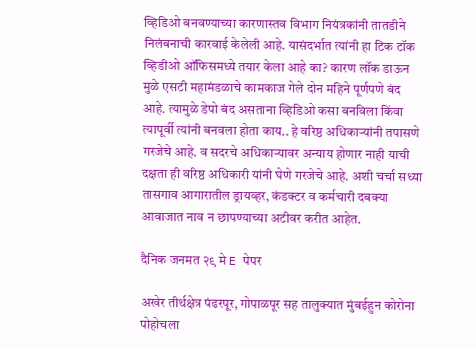व्हिडिओ बनवण्याच्या कारणास्तव विभाग नियंत्रकांनी तातडीने निलंबनाची कारवाई केलेली आहे. यासंदर्भात त्यांनी हा टिक टॉक व्हिडीओ ऑफिसमध्ये तयार केला आहे का? कारण लॉक डाऊन मुळे एसटी महामंडळाचे कामकाज गेले दोन महिने पूर्णपणे बंद आहे. त्यामुळे डेपो बंद असताना व्हिडिओ कसा बनविला किंवा त्यापूर्वी त्यांनी बनवला होता काय.. हे वरिष्ठ अधिकाऱ्यांनी तपासणे गरजेचे आहे. व सदरचे अधिकाऱ्यावर अन्याय होणार नाही याची दक्षता ही वरिष्ठ अधिकारी यांनी घेणे गरजेचे आहे. अशी चर्चा सध्या तासगाव आगारातील ड्रायव्हर, कंडक्टर व कर्मचारी दबक्या आवाजात नाव न छापण्याच्या अटीवर करीत आहेत.

दैनिक जनमत २९ मे E पेपर

अखेर तीर्थक्षेत्र पंढरपूर, गोपाळपूर सह तालुक्यात मुंबईहुन कोरोना पोहोचला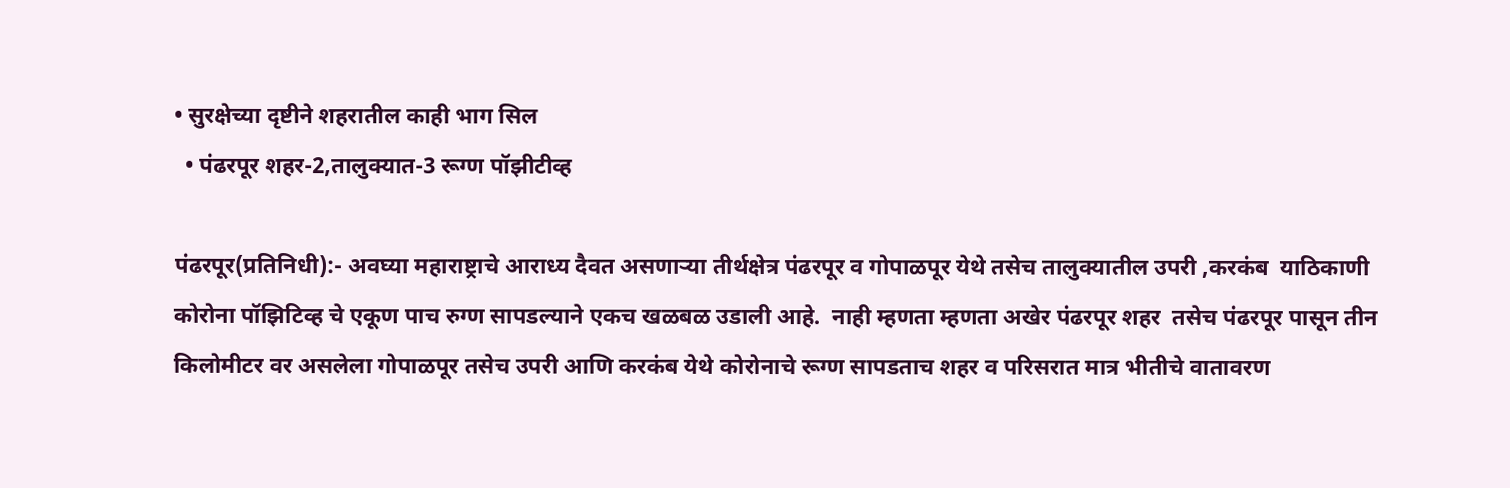• सुरक्षेच्या दृष्टीने शहरातील काही भाग सिल
  • पंढरपूर शहर-2,तालुक्यात-3 रूग्ण पॉझीटीव्ह

पंढरपूर(प्रतिनिधी):- अवघ्या महाराष्ट्राचे आराध्य दैवत असणार्‍या तीर्थक्षेत्र पंढरपूर व गोपाळपूर येथे तसेच तालुक्यातील उपरी ,करकंब  याठिकाणी कोरोना पॉझिटिव्ह चे एकूण पाच रुग्ण सापडल्याने एकच खळबळ उडाली आहे.  नाही म्हणता म्हणता अखेर पंढरपूर शहर  तसेच पंढरपूर पासून तीन किलोमीटर वर असलेला गोपाळपूर तसेच उपरी आणि करकंब येथे कोरोनाचे रूग्ण सापडताच शहर व परिसरात मात्र भीतीचे वातावरण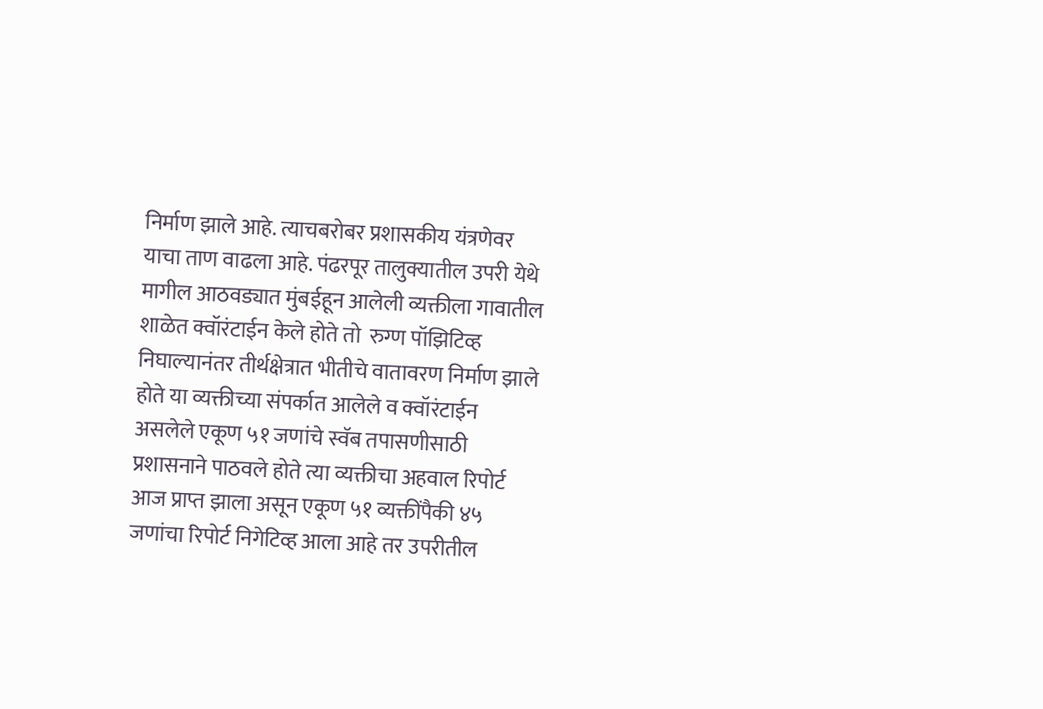निर्माण झाले आहे. त्याचबरोबर प्रशासकीय यंत्रणेवर याचा ताण वाढला आहे. पंढरपूर तालुक्यातील उपरी येथे मागील आठवड्यात मुंबईहून आलेली व्यक्तीला गावातील शाळेत क्वॉरंटाईन केले होते तो  रुग्ण पॉझिटिव्ह निघाल्यानंतर तीर्थक्षेत्रात भीतीचे वातावरण निर्माण झाले होते या व्यक्तीच्या संपर्कात आलेले व क्वॉरंटाईन असलेले एकूण ५१ जणांचे स्वॅब तपासणीसाठी प्रशासनाने पाठवले होते त्या व्यक्तीचा अहवाल रिपोर्ट आज प्राप्त झाला असून एकूण ५१ व्यक्तींपैकी ४५ जणांचा रिपोर्ट निगेटिव्ह आला आहे तर उपरीतील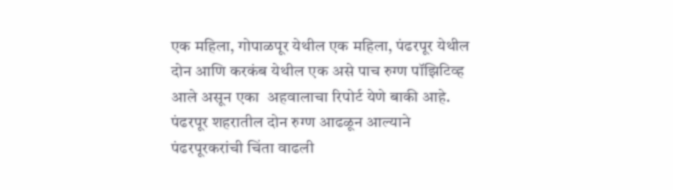एक महिला, गोपाळपूर येथील एक महिला, पंढरपूर येथील दोन आणि करकंब येथील एक असे पाच रुग्ण पॉझिटिव्ह आले असून एका  अहवालाचा रिपोर्ट येणे बाकी आहे.
पंढरपूर शहरातील दोन रुग्ण आढळून आल्याने पंढरपूरकरांची चिंता वाढली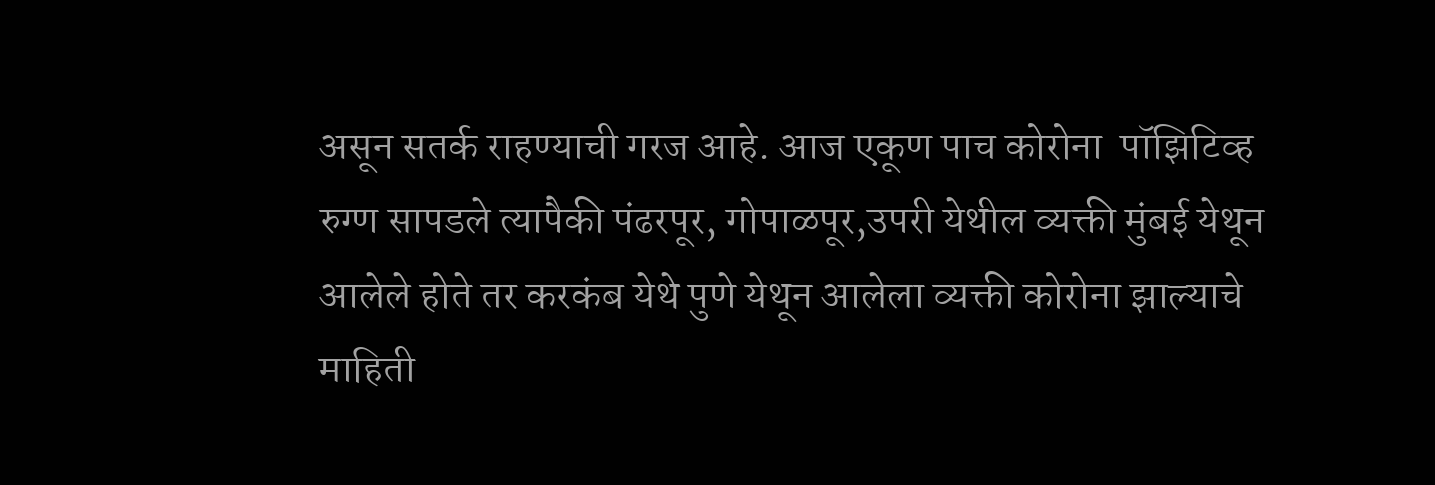असून सतर्क राहण्याची गरज आहे. आज एकूण पाच कोरोना  पॉझिटिव्ह रुग्ण सापडले त्यापैकी पंढरपूर, गोपाळपूर,उपरी येथील व्यक्ती मुंबई येथून आलेले होते तर करकंब येथे पुणे येथून आलेला व्यक्ती कोरोना झाल्याचे माहिती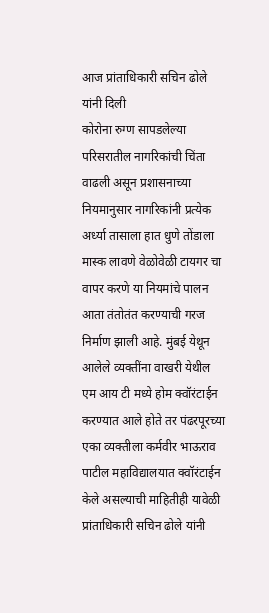आज प्रांताधिकारी सचिन ढोले यांनी दिली
कोरोना रुग्ण सापडलेल्या परिसरातील नागरिकांची चिंता वाढली असून प्रशासनाच्या नियमानुसार नागरिकांनी प्रत्येक अर्ध्या तासाला हात धुणे तोंडाला मास्क लावणे वेळोवेळी टायगर चा वापर करणे या नियमांचे पालन आता तंतोतंत करण्याची गरज निर्माण झाली आहे. मुंबई येथून आलेले व्यक्तींना वाखरी येथील एम आय टी मध्ये होम क्वॉरंटाईन  करण्यात आले होते तर पंढरपूरच्या एका व्यक्तीला कर्मवीर भाऊराव पाटील महाविद्यालयात क्वॉरंटाईन केले असल्याची माहितीही यावेळी प्रांताधिकारी सचिन ढोले यांनी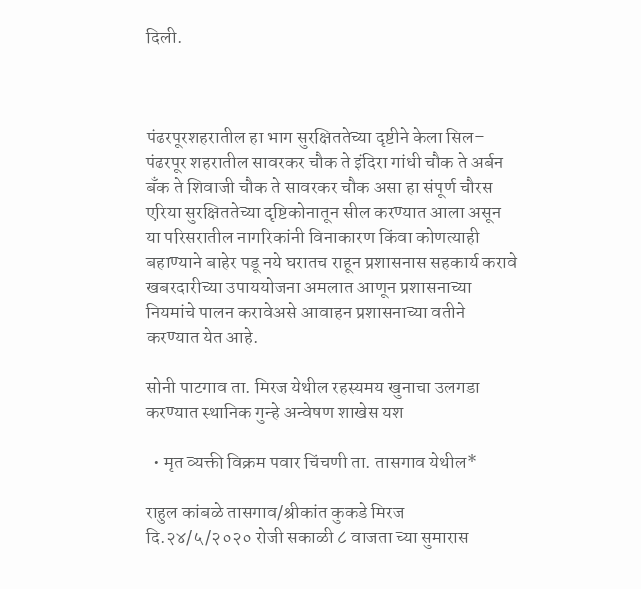दिली.



पंढरपूरशहरातील हा भाग सुरक्षिततेच्या दृष्टीने केला सिल– पंढरपूर शहरातील सावरकर चौक ते इंदिरा गांधी चौक ते अर्बन बँक ते शिवाजी चौक ते सावरकर चौक असा हा संपूर्ण चौरस एरिया सुरक्षिततेच्या दृष्टिकोनातून सील करण्यात आला असून या परिसरातील नागरिकांनी विनाकारण किंवा कोणत्याही बहाण्याने बाहेर पडू नये घरातच राहून प्रशासनास सहकार्य करावे खबरदारीच्या उपाययोजना अमलात आणून प्रशासनाच्या नियमांचे पालन करावेअसे आवाहन प्रशासनाच्या वतीने करण्यात येत आहे.

सोनी पाटगाव ता. मिरज येथील रहस्यमय खुनाचा उलगडा करण्यात स्थानिक गुन्हे अन्वेषण शाखेस यश

  • मृत व्यक्ती विक्रम पवार चिंचणी ता. तासगाव येथील*

राहुल कांबळे तासगाव/श्रीकांत कुकडे मिरज
दि.२४/५/२०२० रोजी सकाळी ८ वाजता च्या सुमारास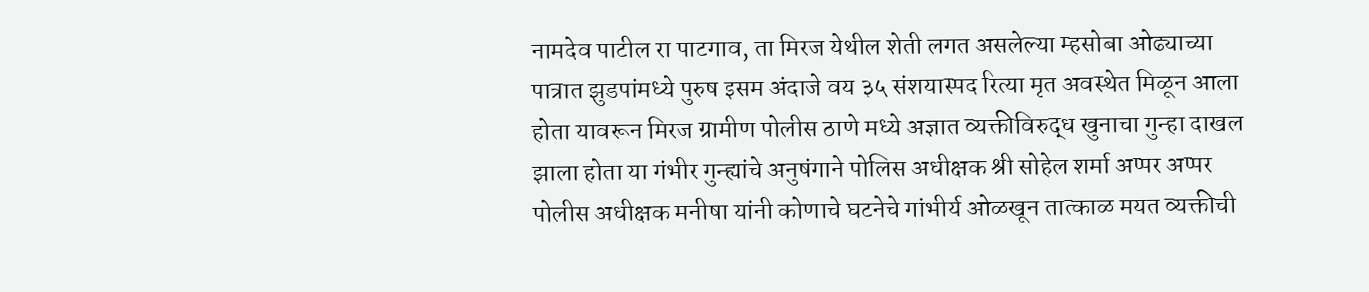नामदेव पाटील रा पाटगाव, ता मिरज येथील शेती लगत असलेल्या म्हसोबा ओढ्याच्या पात्रात झुडपांमध्ये पुरुष इसम अंदाजे वय ३५ संशयास्पद रित्या मृत अवस्थेत मिळून आला होता यावरून मिरज ग्रामीण पोलीस ठाणे मध्ये अज्ञात व्यक्तीविरुद्ध खुनाचा गुन्हा दाखल झाला होता या गंभीर गुन्ह्यांचे अनुषंगाने पोलिस अधीक्षक श्री सोहेल शर्मा अप्पर अप्पर पोलीस अधीक्षक मनीषा यांनी कोणाचे घटनेचे गांभीर्य ओळखून तात्काळ मयत व्यक्तीची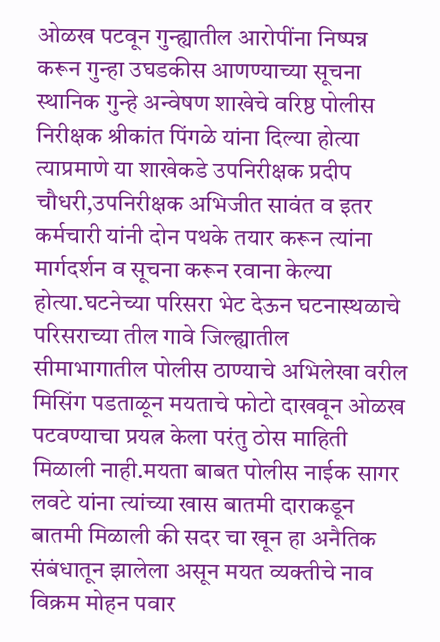ओळख पटवून गुन्ह्यातील आरोपींना निष्पन्न करून गुन्हा उघडकीस आणण्याच्या सूचना स्थानिक गुन्हे अन्वेषण शाखेचे वरिष्ठ पोलीस निरीक्षक श्रीकांत पिंगळे यांना दिल्या होत्या त्याप्रमाणे या शाखेकडे उपनिरीक्षक प्रदीप चौधरी,उपनिरीक्षक अभिजीत सावंत व इतर कर्मचारी यांनी दोन पथके तयार करून त्यांना मार्गदर्शन व सूचना करून रवाना केल्या होत्या.घटनेच्या परिसरा भेट देऊन घटनास्थळाचे परिसराच्या तील गावे जिल्ह्यातील सीमाभागातील पोलीस ठाण्याचे अभिलेखा वरील मिसिंग पडताळून मयताचे फोटो दाखवून ओळख पटवण्याचा प्रयत्न केला परंतु ठोस माहिती मिळाली नाही.मयता बाबत पोलीस नाईक सागर लवटे यांना त्यांच्या खास बातमी दाराकडून बातमी मिळाली की सदर चा खून हा अनैतिक संबंधातून झालेला असून मयत व्यक्तीचे नाव विक्रम मोहन पवार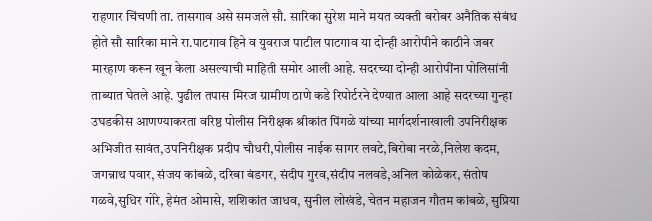राहणार चिंचणी ता. तासगाव असे समजले सौ. सारिका सुरेश माने मयत व्यक्ती बरोबर अनैतिक संबंध होते सौ सारिका माने रा.पाटगाव हिने व युवराज पाटील पाटगाव या दोन्ही आरोपीने काठीने जबर मारहाण करून खून केला असल्याची माहिती समोर आली आहे. सदरच्या दोन्ही आरोपींना पोलिसांनी ताब्यात घेतले आहे. पुढील तपास मिरज ग्रामीण ठाणे कडे रिपोर्टरने देण्यात आला आहे सदरच्या गुन्हा उघडकीस आणण्याकरता वरिष्ठ पोलीस निरीक्षक श्रीकांत पिंगळे यांच्या मार्गदर्शनाखाली उपनिरीक्षक अभिजीत सावंत,उपनिरीक्षक प्रदीप चौधरी,पोलीस नाईक सागर लवटे,बिरोबा नरळे,निलेश कदम, जगन्नाथ पवार, संजय कांबळे, दरिबा बंडगर, संदीप गुरव,संदीप नलवडे,अनिल कोळेकर, संतोष गळवे,सुधिर गोरे, हेमंत ओमासे, शशिकांत जाधव, सुनील लोखंडे, चेतन महाजन गौतम कांबळे, सुप्रिया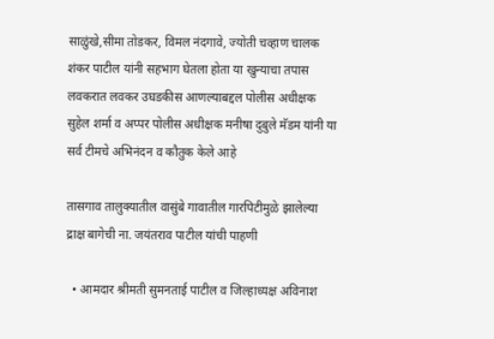साळुंखे,सीमा तोडकर, विमल नंदगावे, ज्योती चव्हाण चालक शंकर पाटील यांनी सहभाग घेतला होता या खुन्याचा तपास लवकरात लवकर उघडकीस आणल्याबद्दल पोलीस अधीक्षक सुहेल शर्मा व अप्पर पोलीस अधीक्षक मनीषा दुबुले मॅडम यांनी या सर्व टीमचे अभिनंदन व कौतुक केले आहे

तासगाव तालुक्यातील वासुंबे गावातील गारपिटीमुळे झालेल्या द्राक्ष बागेची ना. जयंतराव पाटील यांची पाहणी

  • आमदार श्रीमती सुमनताई पाटील व जिल्हाध्यक्ष अविनाश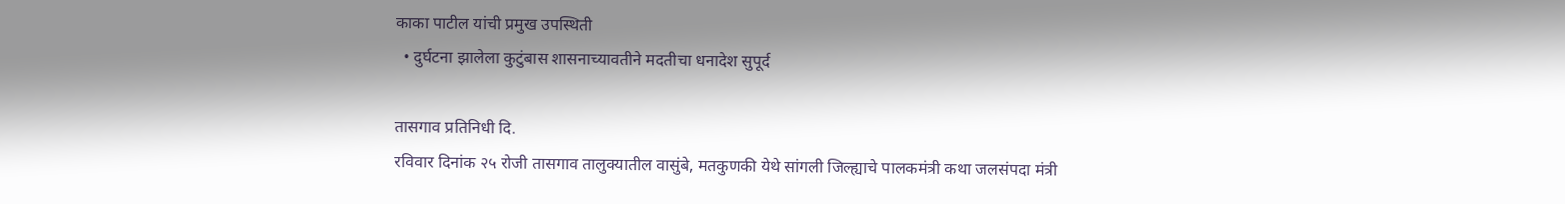काका पाटील यांची प्रमुख उपस्थिती
  • दुर्घटना झालेला कुटुंबास शासनाच्यावतीने मदतीचा धनादेश सुपूर्द

तासगाव प्रतिनिधी दि.
रविवार दिनांक २५ रोजी तासगाव तालुक्यातील वासुंबे, मतकुणकी येथे सांगली जिल्ह्याचे पालकमंत्री कथा जलसंपदा मंत्री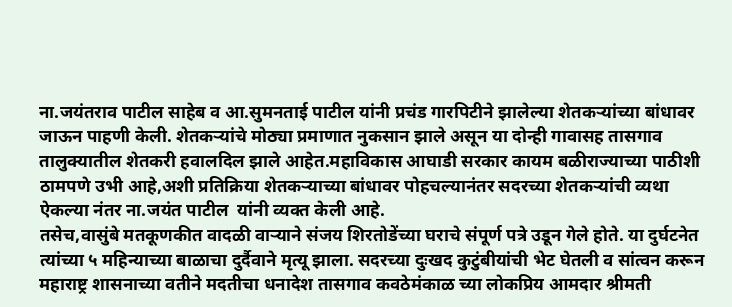ना.जयंतराव पाटील साहेब व आ.सुमनताई पाटील यांनी प्रचंड गारपिटीने झालेल्या शेतकऱ्यांच्या बांधावर जाऊन पाहणी केली. शेतकऱ्यांचे मोठ्या प्रमाणात नुकसान झाले असून या दोन्ही गावासह तासगाव तालुक्यातील शेतकरी हवालदिल झाले आहेत.महाविकास आघाडी सरकार कायम बळीराज्याच्या पाठीशी ठामपणे उभी आहे,अशी प्रतिक्रिया शेतकऱ्याच्या बांधावर पोहचल्यानंतर सदरच्या शेतकऱ्यांची व्यथा ऐकल्या नंतर ना.जयंत पाटील  यांनी व्यक्त केली आहे.
तसेच,वासुंबे मतकूणकीत वादळी वाऱ्याने संजय शिरतोडेंच्या घराचे संपूर्ण पत्रे उडून गेले होते. या दुर्घटनेत त्यांच्या ५ महिन्याच्या बाळाचा दुर्दैवाने मृत्यू झाला. सदरच्या दुःखद कुटुंबीयांची भेट घेतली व सांत्वन करून महाराष्ट्र शासनाच्या वतीने मदतीचा धनादेश तासगाव कवठेमंकाळ च्या लोकप्रिय आमदार श्रीमती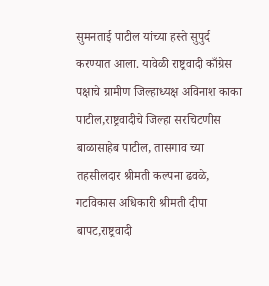सुमनताई पाटील यांच्या हस्ते सुपुर्द करण्यात आला. यावेळी राष्ट्रवादी काँग्रेस पक्षाचे ग्रामीण जिल्हाध्यक्ष अविनाश काका पाटील,राष्ट्रवादीचे जिल्हा सरचिटणीस बाळासाहेब पाटील, तासगाव च्या तहसीलदार श्रीमती कल्पना ढवळे, गटविकास अधिकारी श्रीमती दीपा बापट,राष्ट्रवादी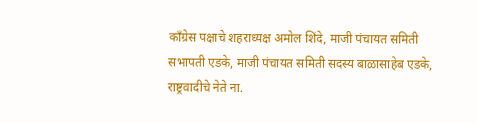काँग्रेस पक्षाचे शहराध्यक्ष अमोल शिंदे, माजी पंचायत समिती सभापती एडके, माजी पंचायत समिती सदस्य बाळासाहेब एडके, राष्ट्रवादीचे नेते ना.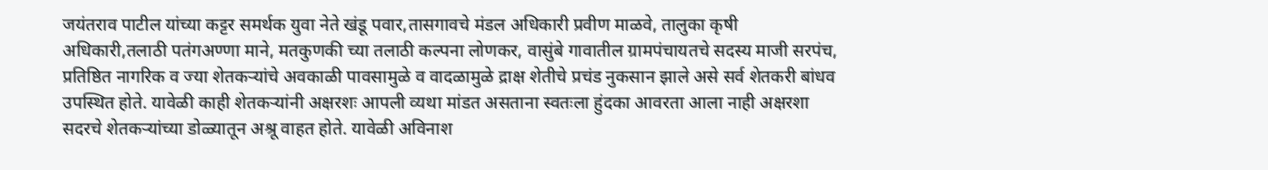जयंतराव पाटील यांच्या कट्टर समर्थक युवा नेते खंडू पवार,तासगावचे मंडल अधिकारी प्रवीण माळवे, तालुका कृषी अधिकारी,तलाठी पतंगअण्णा माने, मतकुणकी च्या तलाठी कल्पना लोणकर, वासुंबे गावातील ग्रामपंचायतचे सदस्य माजी सरपंच, प्रतिष्ठित नागरिक व ज्या शेतकऱ्यांचे अवकाळी पावसामुळे व वादळामुळे द्राक्ष शेतीचे प्रचंड नुकसान झाले असे सर्व शेतकरी बांधव उपस्थित होते. यावेळी काही शेतकऱ्यांनी अक्षरशः आपली व्यथा मांडत असताना स्वतःला हुंदका आवरता आला नाही अक्षरशा सदरचे शेतकऱ्यांच्या डोळ्यातून अश्रू वाहत होते. यावेळी अविनाश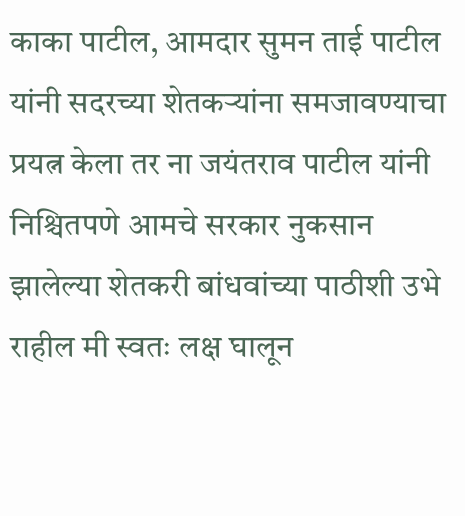काका पाटील, आमदार सुमन ताई पाटील यांनी सदरच्या शेतकऱ्यांना समजावण्याचा प्रयत्न केला तर ना जयंतराव पाटील यांनी निश्चितपणे आमचे सरकार नुकसान झालेल्या शेतकरी बांधवांच्या पाठीशी उभे राहील मी स्वतः लक्ष घालून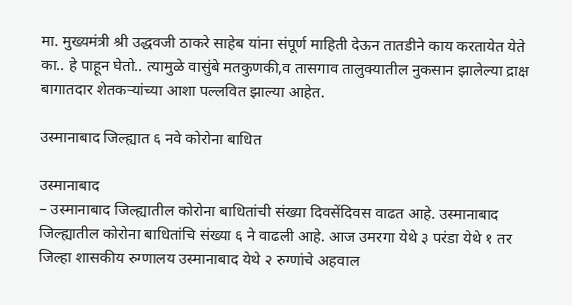मा. मुख्यमंत्री श्री उद्धवजी ठाकरे साहेब यांना संपूर्ण माहिती देऊन तातडीने काय करतायेत येते का.. हे पाहून घेतो.. त्यामुळे वासुंबे मतकुणकी,व तासगाव तालुक्यातील नुकसान झालेल्या द्राक्ष बागातदार शेतकऱ्यांच्या आशा पल्लवित झाल्या आहेत.

उस्मानाबाद जिल्ह्यात ६ नवे कोरोना बाधित

उस्मानाबाद
– उस्मानाबाद जिल्ह्यातील कोरोना बाधितांची संख्या दिवसेंदिवस वाढत आहे. उस्मानाबाद जिल्ह्यातील कोरोना बाधितांचि संख्या ६ ने वाढली आहे. आज उमरगा येथे ३ परंडा येथे १ तर जिल्हा शासकीय रुग्णालय उस्मानाबाद येथे २ रुग्णांचे अहवाल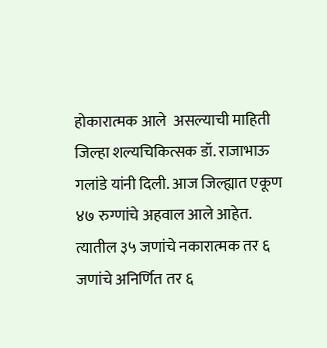होकारात्मक आले  असल्याची माहिती जिल्हा शल्यचिकित्सक डॉ. राजाभाऊ गलांडे यांनी दिली. आज जिल्ह्यात एकूण ४७ रुग्णांचे अहवाल आले आहेत. त्यातील ३५ जणांचे नकारात्मक तर ६ जणांचे अनिर्णित तर ६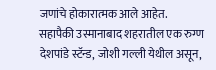जणांचे होकारात्मक आले आहेत.
सहापैकी उस्मानाबाद शहरातील एक रुग्ण देशपांडे स्टॅन्ड, जोशी गल्ली येथील असून,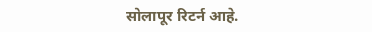सोलापूर रिटर्न आहे.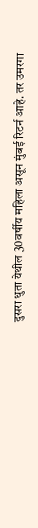दुसरा धुता येथील 30वर्षीय महिला असून मुंबई रिटर्न आहे. तर उमरगा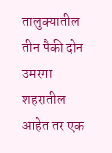तालुक्यातील तीन पैकी दोन उमरगा शहरातील आहेत तर एक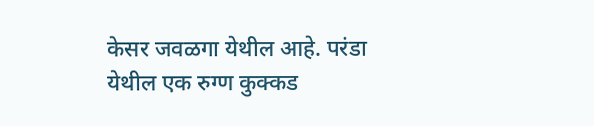केसर जवळगा येथील आहे. परंडा येथील एक रुग्ण कुक्कड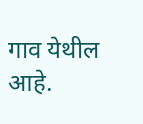गाव येथील आहे.